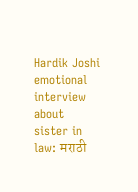Hardik Joshi emotional interview about sister in law: मराठी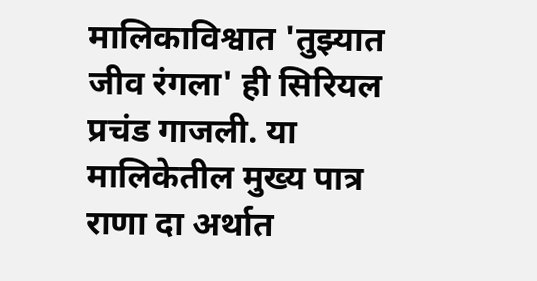मालिकाविश्वात 'तुझ्यात जीव रंगला' ही सिरियल प्रचंड गाजली. या मालिकेतील मुख्य पात्र राणा दा अर्थात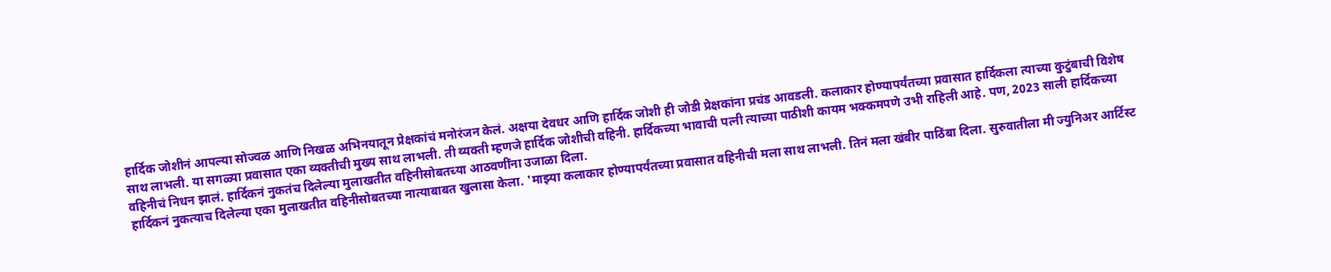हार्दिक जोशीनं आपल्या सोज्वळ आणि निखळ अभिनयातून प्रेक्षकांचं मनोरंजन केलं. अक्षया देवधर आणि हार्दिक जोशी ही जोडी प्रेक्षकांना प्रचंड आवडली. कलाकार होण्यापर्यंतच्या प्रवासात हार्दिकला त्याच्या कुटुंबाची विशेष साथ लाभली. या सगळ्या प्रवासात एका व्यक्तीची मुख्य साथ लाभली. ती व्यक्ती म्हणजे हार्दिक जोशीची वहिनी. हार्दिकच्या भावाची पत्नी त्याच्या पाठीशी कायम भक्कमपणे उभी राहिली आहे. पण, 2023 साली हार्दिकच्या वहिनीचं निधन झालं. हार्दिकनं नुकतंच दिलेल्या मुलाखतीत वहिनीसोबतच्या आठवणींना उजाळा दिला.
हार्दिकनं नुकत्याच दिलेल्या एका मुलाखतीत वहिनीसोबतच्या नात्याबाबत खुलासा केला. 'माझ्या कलाकार होण्यापर्यंतच्या प्रवासात वहिनीची मला साथ लाभली. तिनं मला खंबीर पाठिंबा दिला. सुरुवातीला मी ज्युनिअर आर्टिस्ट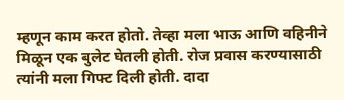म्हणून काम करत होतो. तेव्हा मला भाऊ आणि वहिनीने मिळून एक बुलेट घेतली होती. रोज प्रवास करण्यासाठी त्यांनी मला गिफ्ट दिली होती. दादा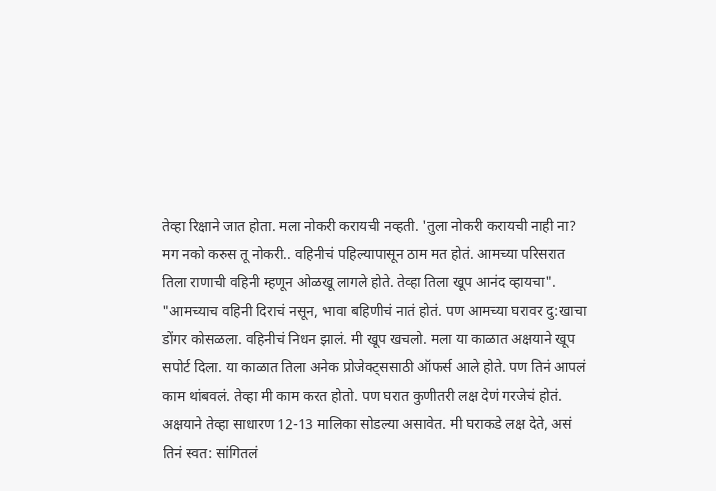तेव्हा रिक्षाने जात होता. मला नोकरी करायची नव्हती. 'तुला नोकरी करायची नाही ना? मग नको करुस तू नोकरी.. वहिनीचं पहिल्यापासून ठाम मत होतं. आमच्या परिसरात तिला राणाची वहिनी म्हणून ओळखू लागले होते. तेव्हा तिला खूप आनंद व्हायचा".
"आमच्याच वहिनी दिराचं नसून, भावा बहिणीचं नातं होतं. पण आमच्या घरावर दु:खाचा डोंगर कोसळला. वहिनीचं निधन झालं. मी खूप खचलो. मला या काळात अक्षयाने खूप सपोर्ट दिला. या काळात तिला अनेक प्रोजेक्ट्ससाठी ऑफर्स आले होते. पण तिनं आपलं काम थांबवलं. तेव्हा मी काम करत होतो. पण घरात कुणीतरी लक्ष देणं गरजेचं होतं. अक्षयाने तेव्हा साधारण 12-13 मालिका सोडल्या असावेत. मी घराकडे लक्ष देते, असं तिनं स्वत: सांगितलं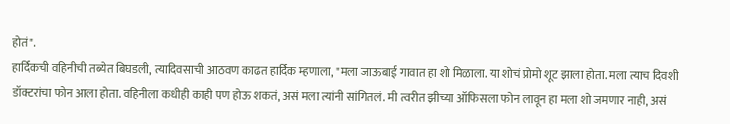होतं".
हार्दिकची वहिनीची तब्येत बिघडली, त्यादिवसाची आठवण काढत हार्दिक म्हणाला, "मला जाऊबाई गावात हा शो मिळाला. या शोचं प्रोमो शूट झाला होता. मला त्याच दिवशी डॉक्टरांचा फोन आला होता. वहिनीला कधीही काही पण होऊ शकतं, असं मला त्यांनी सांगितलं. मी त्वरीत झीच्या ऑफिसला फोन लावून हा मला शो जमणार नाही, असं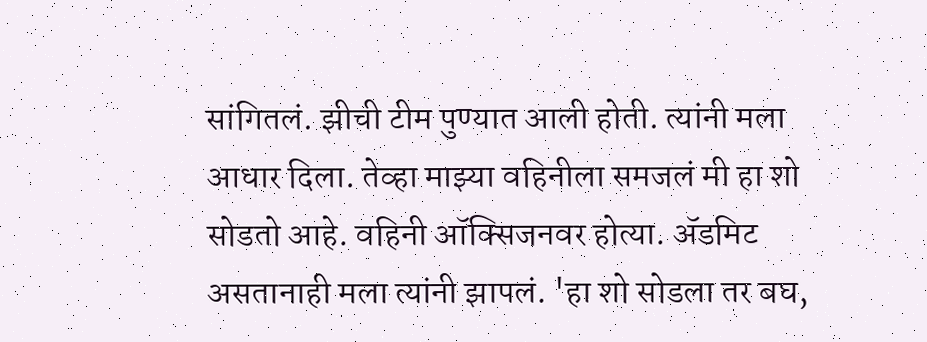सांगितलं. झीची टीम पुण्यात आली होती. त्यांनी मला आधार दिला. तेव्हा माझ्या वहिनीला समजलं मी हा शो सोडतो आहे. वहिनी ऑक्सिजनवर होत्या. ॲडमिट असतानाही मला त्यांनी झापलं. 'हा शो सोडला तर बघ,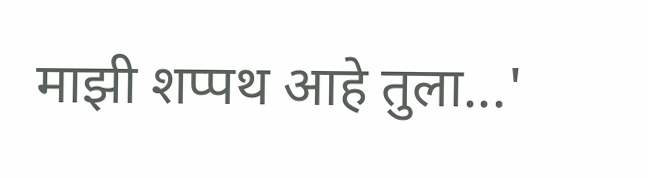माझी शप्पथ आहे तुला...'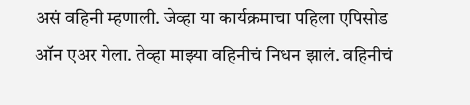असं वहिनी म्हणाली. जेव्हा या कार्यक्रमाचा पहिला एपिसोड ऑन एअर गेला. तेव्हा माझ्या वहिनीचं निधन झालं. वहिनीचं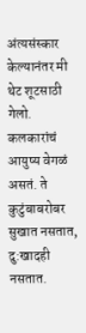अंत्यसंस्कार केल्यानंतर मी थेट शूटसाठी गेलो. कलकारांचं आयुष्य वेगळं असतं. ते कुटुंबाबरोबर सुखात नसतात, दु:खादही नसतात.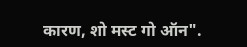कारण, शो मस्ट गो ऑन".